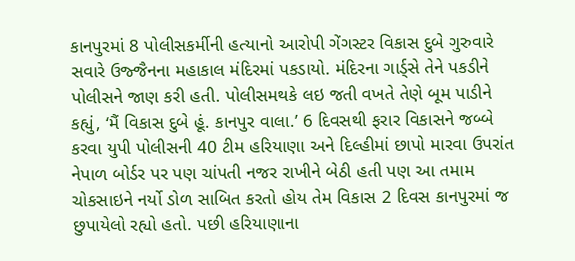કાનપુરમાં 8 પોલીસકર્મીની હત્યાનો આરોપી ગેંગસ્ટર વિકાસ દુબે ગુરુવારે સવારે ઉજ્જૈનના મહાકાલ મંદિરમાં પકડાયો. મંદિરના ગાર્ડ્સે તેને પકડીને પોલીસને જાણ કરી હતી. પોલીસમથકે લઇ જતી વખતે તેણે બૂમ પાડીને કહ્યું, ‘મૈં વિકાસ દુબે હૂં. કાનપુર વાલા.’ 6 દિવસથી ફરાર વિકાસને જબ્બે કરવા યુપી પોલીસની 40 ટીમ હરિયાણા અને દિલ્હીમાં છાપો મારવા ઉપરાંત નેપાળ બોર્ડર પર પણ ચાંપતી નજર રાખીને બેઠી હતી પણ આ તમામ ચોકસાઇને નર્યો ડોળ સાબિત કરતો હોય તેમ વિકાસ 2 દિવસ કાનપુરમાં જ છુપાયેલો રહ્યો હતો. પછી હરિયાણાના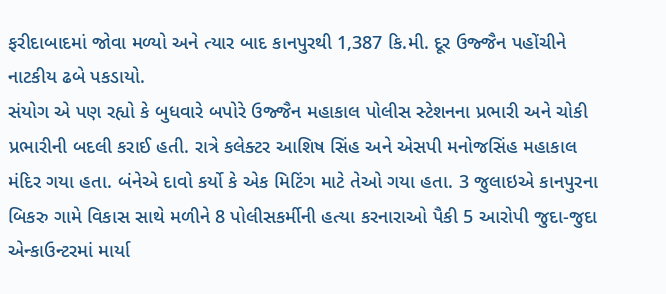ફરીદાબાદમાં જોવા મળ્યો અને ત્યાર બાદ કાનપુરથી 1,387 કિ.મી. દૂર ઉજ્જૈન પહોંચીને નાટકીય ઢબે પકડાયો.
સંયોગ એ પણ રહ્યો કે બુધવારે બપોરે ઉજ્જૈન મહાકાલ પોલીસ સ્ટેશનના પ્રભારી અને ચોકી પ્રભારીની બદલી કરાઈ હતી. રાત્રે કલેક્ટર આશિષ સિંહ અને એસપી મનોજસિંહ મહાકાલ મંદિર ગયા હતા. બંનેએ દાવો કર્યો કે એક મિટિંગ માટે તેઓ ગયા હતા. 3 જુલાઇએ કાનપુરના બિકરુ ગામે વિકાસ સાથે મળીને 8 પોલીસકર્મીની હત્યા કરનારાઓ પૈકી 5 આરોપી જુદા-જુદા એન્કાઉન્ટરમાં માર્યા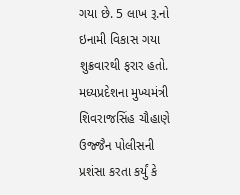ગયા છે. 5 લાખ રૂ.નો ઇનામી વિકાસ ગયા શુક્રવારથી ફરાર હતો. મધ્યપ્રદેશના મુખ્યમંત્રી શિવરાજસિંહ ચૌહાણે ઉજ્જૈન પોલીસની પ્રશંસા કરતા કર્યું કે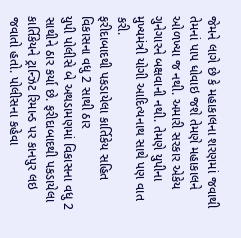જેમને લાગે છે કે મહાકાલના શરણમાં જવાથી તેમનાં પાપ ધોવાઇ જશે તેમણે મહાકાલને ઓળખ્યા જ નથી. અમારી સરકાર એકેય ગુનેગારને બક્ષવાની નથી. તેમણે યુપીના મુખ્યમંત્રી યોગી આદિત્યનાથ સાથે પણ વાત કરી.
ફરીદાબાદથી પકડાયેલા કાર્તિકેય સહિત વિકાસના વધુ 2 સાથી ઠાર
યુપી પોલીસે બે અથડામણમાં વિકાસના વધુ 2 સાથીને ઠાર કર્યા છે. ફરીદાબાદથી પકડાયેલા કાર્તિકેયને ટ્રાન્ઝિટ રિમાન્ડ પર કાનપુર લઇ જવાતો હતો. પોલીસના કહેવા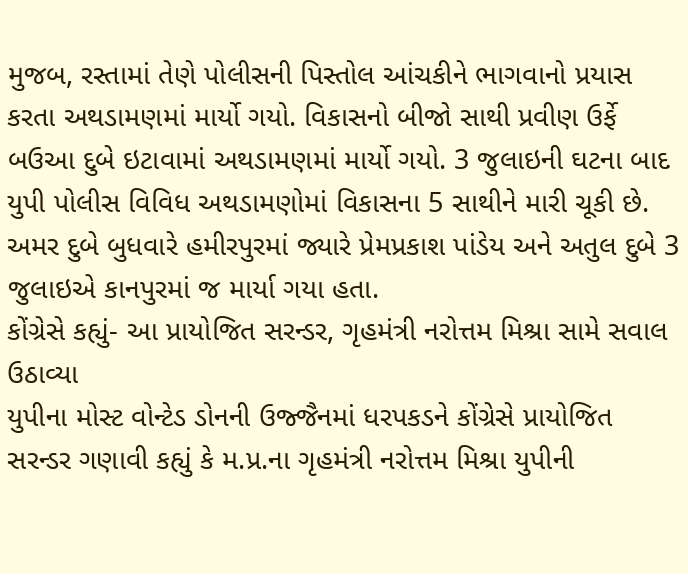મુજબ, રસ્તામાં તેણે પોલીસની પિસ્તોલ આંચકીને ભાગવાનો પ્રયાસ કરતા અથડામણમાં માર્યો ગયો. વિકાસનો બીજો સાથી પ્રવીણ ઉર્ફે બઉઆ દુબે ઇટાવામાં અથડામણમાં માર્યો ગયો. 3 જુલાઇની ઘટના બાદ યુપી પોલીસ વિવિધ અથડામણોમાં વિકાસના 5 સાથીને મારી ચૂકી છે. અમર દુબે બુધવારે હમીરપુરમાં જ્યારે પ્રેમપ્રકાશ પાંડેય અને અતુલ દુબે 3 જુલાઇએ કાનપુરમાં જ માર્યા ગયા હતા.
કોંગ્રેસે કહ્યું- આ પ્રાયોજિત સરન્ડર, ગૃહમંત્રી નરોત્તમ મિશ્રા સામે સવાલ ઉઠાવ્યા
યુપીના મોસ્ટ વોન્ટેડ ડોનની ઉજ્જૈનમાં ધરપકડને કોંગ્રેસે પ્રાયોજિત સરન્ડર ગણાવી કહ્યું કે મ.પ્ર.ના ગૃહમંત્રી નરોત્તમ મિશ્રા યુપીની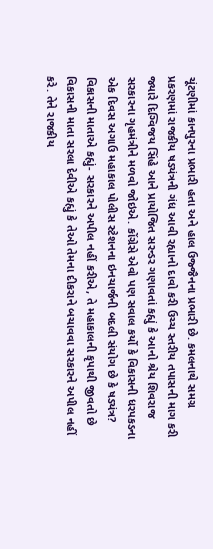ચૂંટણીમાં કાનપુરના પ્રભારી હતા અને હાલ ઉજ્જૈનના પ્રભારી છે. કમલનાથે સમગ્ર પ્રકરણમાં રાજકીય ષડ્યંત્રની ગંધ આવી રહ્યાનો દાવો કરી ઉચ્ચ સ્તરીય તપાસની માગ કરી જ્યારે દિગ્વિજય સિંહે આને પ્રાયોજિત સરન્ડર ગણાવતાં કહ્યું કે આનો શ્રેય શિવરાજ સરકારના ગૃહમંત્રીને મળવો જોઇએ. કોંગ્રેસે એવો પણ સવાલ કર્યો કે વિકાસની ધરપકડના એક દિવસ અગાઉ મહાકાલ પોલીસ સ્ટેશનના ઇનચાર્જની બદલી સંયોગ છે કે ષડ્યંત્ર?
વિકાસની માતાએ કહ્યું- સરકારને અપીલ નહીં કરીએ, તે મહાકાલની કૃપાથી જીવતો છે
વિકાસની માતા સરલા દેવીએ કહ્યું કે તેઓ તેમના દીકરાને બચાવવા સરકારને અપીલ નહીં કરે. તેને રાજકીય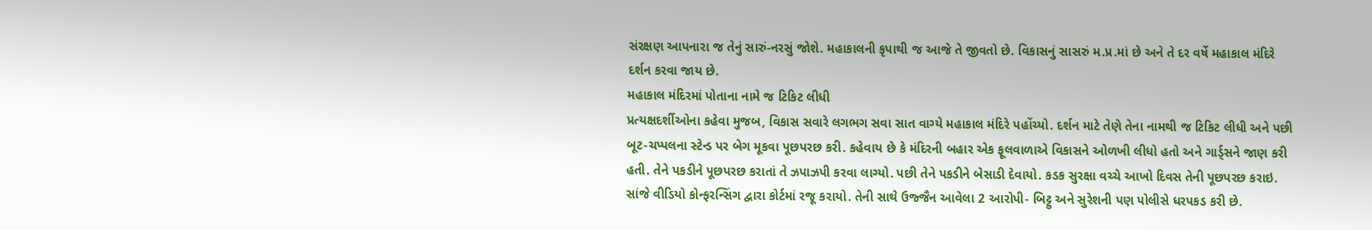સંરક્ષણ આપનારા જ તેનું સારું-નરસું જોશે. મહાકાલની કૃપાથી જ આજે તે જીવતો છે. વિકાસનું સાસરું મ.પ્ર.માં છે અને તે દર વર્ષે મહાકાલ મંદિરે દર્શન કરવા જાય છે.
મહાકાલ મંદિરમાં પોતાના નામે જ ટિકિટ લીધી
પ્રત્યક્ષદર્શીઓના કહેવા મુજબ, વિકાસ સવારે લગભગ સવા સાત વાગ્યે મહાકાલ મંદિરે પહોંચ્યો. દર્શન માટે તેણે તેના નામથી જ ટિકિટ લીધી અને પછી બૂટ-ચપ્પલના સ્ટેન્ડ પર બેગ મૂકવા પૂછપરછ કરી. કહેવાય છે કે મંદિરની બહાર એક ફૂલવાળાએ વિકાસને ઓળખી લીધો હતો અને ગાર્ડ્સને જાણ કરી હતી. તેને પકડીને પૂછપરછ કરાતાં તે ઝપાઝપી કરવા લાગ્યો. પછી તેને પકડીને બેસાડી દેવાયો. કડક સુરક્ષા વચ્ચે આખો દિવસ તેની પૂછપરછ કરાઇ. સાંજે વીડિયો કોન્ફરન્સિંગ દ્વારા કોર્ટમાં રજૂ કરાયો. તેની સાથે ઉજ્જૈન આવેલા 2 આરોપી- બિટ્ટુ અને સુરેશની પણ પોલીસે ધરપકડ કરી છે.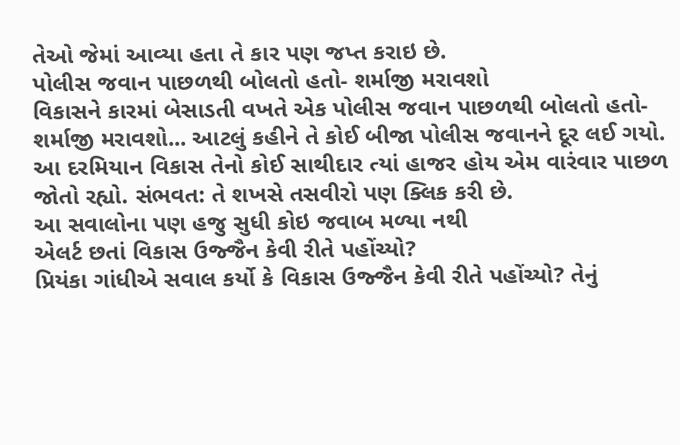તેઓ જેમાં આવ્યા હતા તે કાર પણ જપ્ત કરાઇ છે.
પોલીસ જવાન પાછળથી બોલતો હતો- શર્માજી મરાવશો
વિકાસને કારમાં બેસાડતી વખતે એક પોલીસ જવાન પાછળથી બોલતો હતો- શર્માજી મરાવશો... આટલું કહીને તે કોઈ બીજા પોલીસ જવાનને દૂર લઈ ગયો. આ દરમિયાન વિકાસ તેનો કોઈ સાથીદાર ત્યાં હાજર હોય એમ વારંવાર પાછળ જોતો રહ્યો. સંભવત: તે શખસે તસવીરો પણ ક્લિક કરી છે.
આ સવાલોના પણ હજુ સુધી કોઇ જવાબ મળ્યા નથી
એલર્ટ છતાં વિકાસ ઉજ્જૈન કેવી રીતે પહોંચ્યો?
પ્રિયંકા ગાંધીએ સવાલ કર્યો કે વિકાસ ઉજ્જૈન કેવી રીતે પહોંચ્યો? તેનું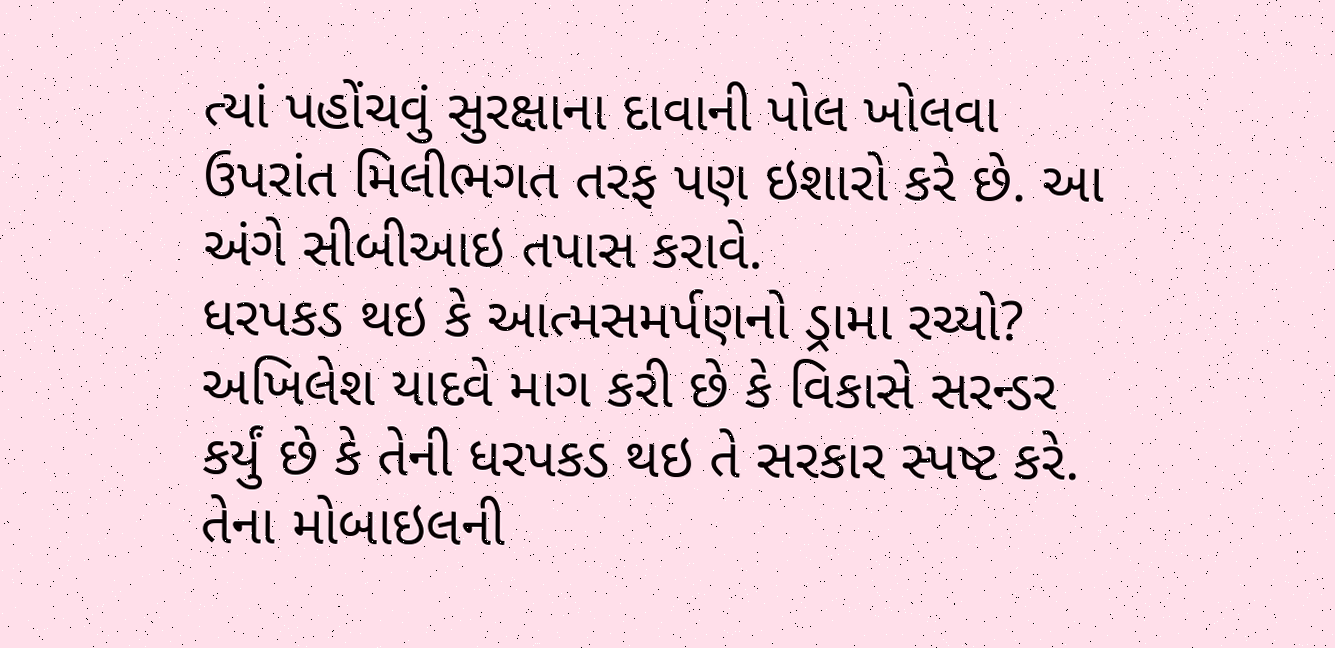ત્યાં પહોંચવું સુરક્ષાના દાવાની પોલ ખોલવા ઉપરાંત મિલીભગત તરફ પણ ઇશારો કરે છે. આ અંગે સીબીઆઇ તપાસ કરાવે.
ધરપકડ થઇ કે આત્મસમર્પણનો ડ્રામા રચ્યો?
અખિલેશ યાદવે માગ કરી છે કે વિકાસે સરન્ડર કર્યું છે કે તેની ધરપકડ થઇ તે સરકાર સ્પષ્ટ કરે. તેના મોબાઇલની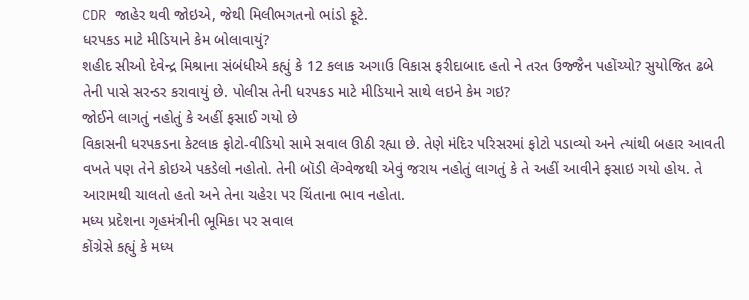CDR જાહેર થવી જોઇએ, જેથી મિલીભગતનો ભાંડો ફૂટે.
ધરપકડ માટે મીડિયાને કેમ બોલાવાયું?
શહીદ સીઓ દેવેન્દ્ર મિશ્રાના સંબંધીએ કહ્યું કે 12 કલાક અગાઉ વિકાસ ફરીદાબાદ હતો ને તરત ઉજ્જૈન પહોંચ્યો? સુયોજિત ઢબે તેની પાસે સરન્ડર કરાવાયું છે. પોલીસ તેની ધરપકડ માટે મીડિયાને સાથે લઇને કેમ ગઇ?
જોઈને લાગતું નહોતું કે અહીં ફસાઈ ગયો છે
વિકાસની ધરપકડના કેટલાક ફોટો-વીડિયો સામે સવાલ ઊઠી રહ્યા છે. તેણે મંદિર પરિસરમાં ફોટો પડાવ્યો અને ત્યાંથી બહાર આવતી વખતે પણ તેને કોઇએ પકડેલો નહોતો. તેની બૉડી લેંગ્વેજથી એવું જરાય નહોતું લાગતું કે તે અહીં આવીને ફસાઇ ગયો હોય. તે આરામથી ચાલતો હતો અને તેના ચહેરા પર ચિંતાના ભાવ નહોતા.
મધ્ય પ્રદેશના ગૃહમંત્રીની ભૂમિકા પર સવાલ
કોંગ્રેસે કહ્યું કે મધ્ય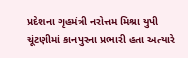પ્રદેશના ગૃહમંત્રી નરોત્તમ મિશ્રા યુપી ચૂંટણીમાં કાનપુરના પ્રભારી હતા અત્યારે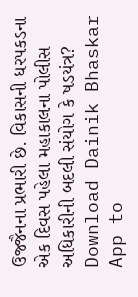ઉજ્જૈનના પ્રભારી છે. વિકાસની ધરપકડના એક દિવસ પહેલા મહાકાલના પોલીસ અધિકારીની બદલી સંયોગ કે ષડયંત્ર?
Download Dainik Bhaskar App to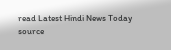read Latest Hindi News Today
source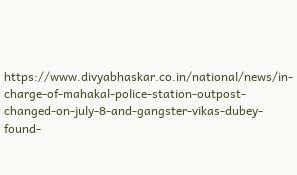https://www.divyabhaskar.co.in/national/news/in-charge-of-mahakal-police-station-outpost-changed-on-july-8-and-gangster-vikas-dubey-found-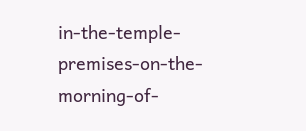in-the-temple-premises-on-the-morning-of-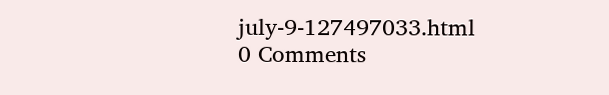july-9-127497033.html
0 Comments